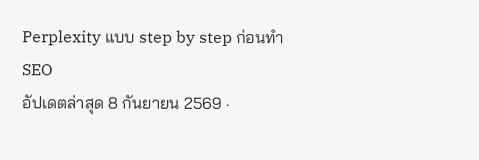Perplexity แบบ step by step ก่อนทำ SEO
อัปเดตล่าสุด 8 กันยายน 2569 ·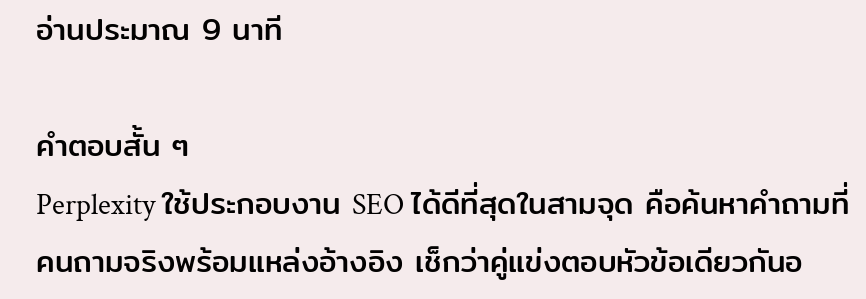อ่านประมาณ 9 นาที

คำตอบสั้น ๆ
Perplexity ใช้ประกอบงาน SEO ได้ดีที่สุดในสามจุด คือค้นหาคำถามที่คนถามจริงพร้อมแหล่งอ้างอิง เช็กว่าคู่แข่งตอบหัวข้อเดียวกันอ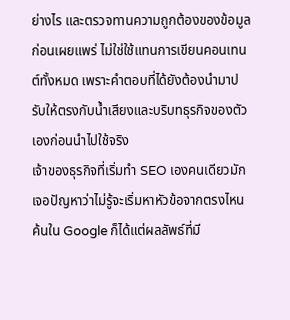ย่างไร และตรวจทานความถูกต้องของข้อมูลก่อนเผยแพร่ ไม่ใช่ใช้แทนการเขียนคอนเทนต์ทั้งหมด เพราะคำตอบที่ได้ยังต้องนำมาปรับให้ตรงกับน้ำเสียงและบริบทธุรกิจของตัวเองก่อนนำไปใช้จริง
เจ้าของธุรกิจที่เริ่มทำ SEO เองคนเดียวมักเจอปัญหาว่าไม่รู้จะเริ่มหาหัวข้อจากตรงไหน ค้นใน Google ก็ได้แต่ผลลัพธ์ที่มี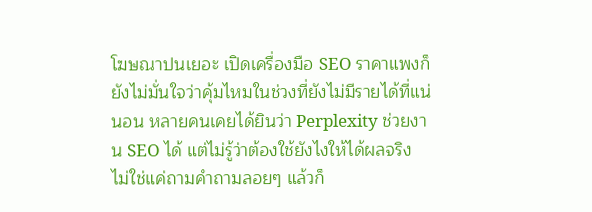โฆษณาปนเยอะ เปิดเครื่องมือ SEO ราคาแพงก็ยังไม่มั่นใจว่าคุ้มไหมในช่วงที่ยังไม่มีรายได้ที่แน่นอน หลายคนเคยได้ยินว่า Perplexity ช่วยงาน SEO ได้ แต่ไม่รู้ว่าต้องใช้ยังไงให้ได้ผลจริง ไม่ใช่แค่ถามคำถามลอยๆ แล้วก็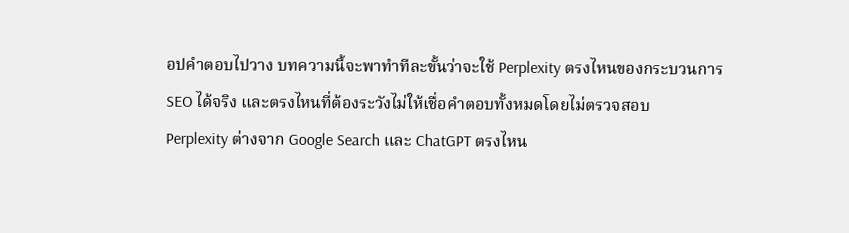อปคำตอบไปวาง บทความนี้จะพาทำทีละขั้นว่าจะใช้ Perplexity ตรงไหนของกระบวนการ SEO ได้จริง และตรงไหนที่ต้องระวังไม่ให้เชื่อคำตอบทั้งหมดโดยไม่ตรวจสอบ
Perplexity ต่างจาก Google Search และ ChatGPT ตรงไหน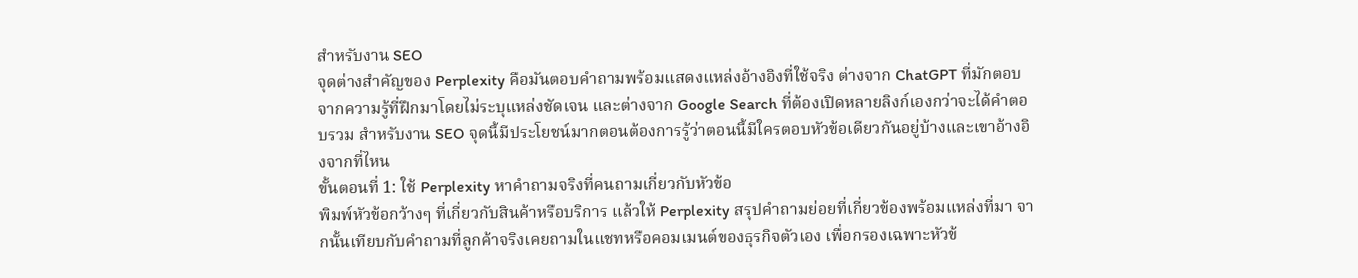สำหรับงาน SEO
จุดต่างสำคัญของ Perplexity คือมันตอบคำถามพร้อมแสดงแหล่งอ้างอิงที่ใช้จริง ต่างจาก ChatGPT ที่มักตอบจากความรู้ที่ฝึกมาโดยไม่ระบุแหล่งชัดเจน และต่างจาก Google Search ที่ต้องเปิดหลายลิงก์เองกว่าจะได้คำตอบรวม สำหรับงาน SEO จุดนี้มีประโยชน์มากตอนต้องการรู้ว่าตอนนี้มีใครตอบหัวข้อเดียวกันอยู่บ้างและเขาอ้างอิงจากที่ไหน
ขั้นตอนที่ 1: ใช้ Perplexity หาคำถามจริงที่คนถามเกี่ยวกับหัวข้อ
พิมพ์หัวข้อกว้างๆ ที่เกี่ยวกับสินค้าหรือบริการ แล้วให้ Perplexity สรุปคำถามย่อยที่เกี่ยวข้องพร้อมแหล่งที่มา จากนั้นเทียบกับคำถามที่ลูกค้าจริงเคยถามในแชทหรือคอมเมนต์ของธุรกิจตัวเอง เพื่อกรองเฉพาะหัวข้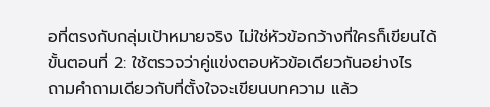อที่ตรงกับกลุ่มเป้าหมายจริง ไม่ใช่หัวข้อกว้างที่ใครก็เขียนได้
ขั้นตอนที่ 2: ใช้ตรวจว่าคู่แข่งตอบหัวข้อเดียวกันอย่างไร
ถามคำถามเดียวกับที่ตั้งใจจะเขียนบทความ แล้ว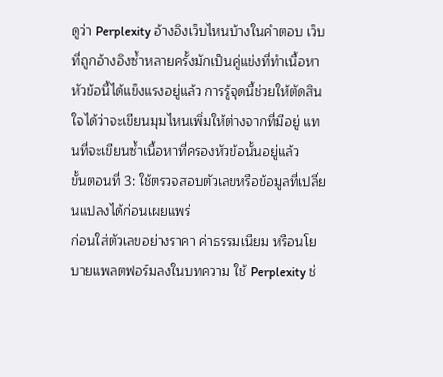ดูว่า Perplexity อ้างอิงเว็บไหนบ้างในคำตอบ เว็บที่ถูกอ้างอิงซ้ำหลายครั้งมักเป็นคู่แข่งที่ทำเนื้อหาหัวข้อนี้ได้แข็งแรงอยู่แล้ว การรู้จุดนี้ช่วยให้ตัดสินใจได้ว่าจะเขียนมุมไหนเพิ่มให้ต่างจากที่มีอยู่ แทนที่จะเขียนซ้ำเนื้อหาที่ครองหัวข้อนั้นอยู่แล้ว
ขั้นตอนที่ 3: ใช้ตรวจสอบตัวเลขหรือข้อมูลที่เปลี่ยนแปลงได้ก่อนเผยแพร่
ก่อนใส่ตัวเลขอย่างราคา ค่าธรรมเนียม หรือนโยบายแพลตฟอร์มลงในบทความ ใช้ Perplexity ช่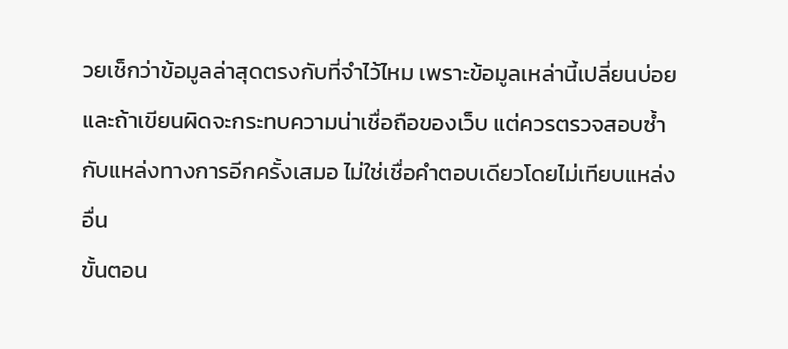วยเช็กว่าข้อมูลล่าสุดตรงกับที่จำไว้ไหม เพราะข้อมูลเหล่านี้เปลี่ยนบ่อยและถ้าเขียนผิดจะกระทบความน่าเชื่อถือของเว็บ แต่ควรตรวจสอบซ้ำกับแหล่งทางการอีกครั้งเสมอ ไม่ใช่เชื่อคำตอบเดียวโดยไม่เทียบแหล่งอื่น
ขั้นตอน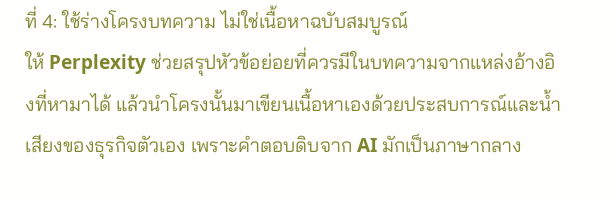ที่ 4: ใช้ร่างโครงบทความ ไม่ใช่เนื้อหาฉบับสมบูรณ์
ให้ Perplexity ช่วยสรุปหัวข้อย่อยที่ควรมีในบทความจากแหล่งอ้างอิงที่หามาได้ แล้วนำโครงนั้นมาเขียนเนื้อหาเองด้วยประสบการณ์และน้ำเสียงของธุรกิจตัวเอง เพราะคำตอบดิบจาก AI มักเป็นภาษากลาง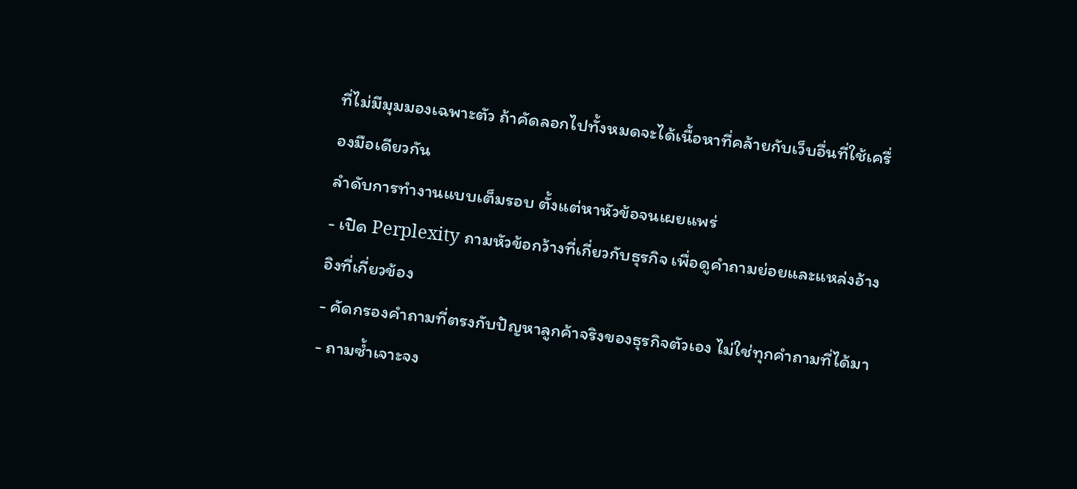ที่ไม่มีมุมมองเฉพาะตัว ถ้าคัดลอกไปทั้งหมดจะได้เนื้อหาที่คล้ายกับเว็บอื่นที่ใช้เครื่องมือเดียวกัน
ลำดับการทำงานแบบเต็มรอบ ตั้งแต่หาหัวข้อจนเผยแพร่
- เปิด Perplexity ถามหัวข้อกว้างที่เกี่ยวกับธุรกิจ เพื่อดูคำถามย่อยและแหล่งอ้างอิงที่เกี่ยวข้อง
- คัดกรองคำถามที่ตรงกับปัญหาลูกค้าจริงของธุรกิจตัวเอง ไม่ใช่ทุกคำถามที่ได้มา
- ถามซ้ำเจาะจง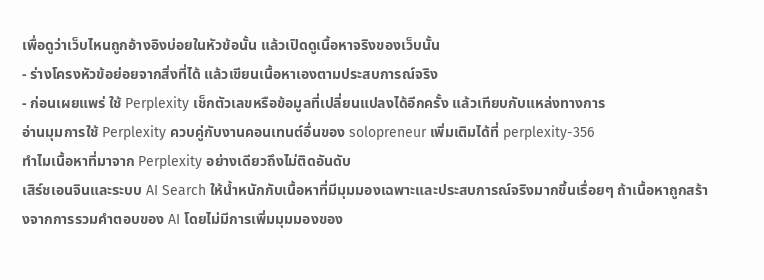เพื่อดูว่าเว็บไหนถูกอ้างอิงบ่อยในหัวข้อนั้น แล้วเปิดดูเนื้อหาจริงของเว็บนั้น
- ร่างโครงหัวข้อย่อยจากสิ่งที่ได้ แล้วเขียนเนื้อหาเองตามประสบการณ์จริง
- ก่อนเผยแพร่ ใช้ Perplexity เช็กตัวเลขหรือข้อมูลที่เปลี่ยนแปลงได้อีกครั้ง แล้วเทียบกับแหล่งทางการ
อ่านมุมการใช้ Perplexity ควบคู่กับงานคอนเทนต์อื่นของ solopreneur เพิ่มเติมได้ที่ perplexity-356
ทำไมเนื้อหาที่มาจาก Perplexity อย่างเดียวถึงไม่ติดอันดับ
เสิร์ชเอนจินและระบบ AI Search ให้น้ำหนักกับเนื้อหาที่มีมุมมองเฉพาะและประสบการณ์จริงมากขึ้นเรื่อยๆ ถ้าเนื้อหาถูกสร้างจากการรวมคำตอบของ AI โดยไม่มีการเพิ่มมุมมองของ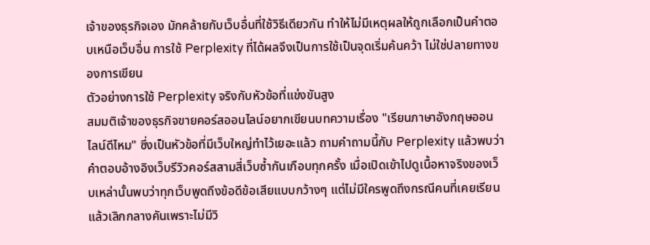เจ้าของธุรกิจเอง มักคล้ายกับเว็บอื่นที่ใช้วิธีเดียวกัน ทำให้ไม่มีเหตุผลให้ถูกเลือกเป็นคำตอบเหนือเว็บอื่น การใช้ Perplexity ที่ได้ผลจึงเป็นการใช้เป็นจุดเริ่มค้นคว้า ไม่ใช่ปลายทางของการเขียน
ตัวอย่างการใช้ Perplexity จริงกับหัวข้อที่แข่งขันสูง
สมมติเจ้าของธุรกิจขายคอร์สออนไลน์อยากเขียนบทความเรื่อง "เรียนภาษาอังกฤษออนไลน์ดีไหม" ซึ่งเป็นหัวข้อที่มีเว็บใหญ่ทำไว้เยอะแล้ว ถามคำถามนี้กับ Perplexity แล้วพบว่าคำตอบอ้างอิงเว็บรีวิวคอร์สสามสี่เว็บซ้ำกันเกือบทุกครั้ง เมื่อเปิดเข้าไปดูเนื้อหาจริงของเว็บเหล่านั้นพบว่าทุกเว็บพูดถึงข้อดีข้อเสียแบบกว้างๆ แต่ไม่มีใครพูดถึงกรณีคนที่เคยเรียนแล้วเลิกกลางคันเพราะไม่มีวิ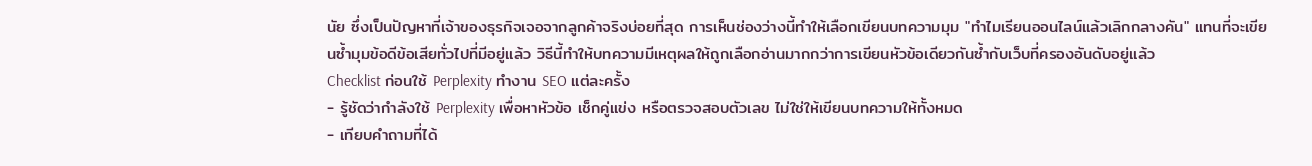นัย ซึ่งเป็นปัญหาที่เจ้าของธุรกิจเจอจากลูกค้าจริงบ่อยที่สุด การเห็นช่องว่างนี้ทำให้เลือกเขียนบทความมุม "ทำไมเรียนออนไลน์แล้วเลิกกลางคัน" แทนที่จะเขียนซ้ำมุมข้อดีข้อเสียทั่วไปที่มีอยู่แล้ว วิธีนี้ทำให้บทความมีเหตุผลให้ถูกเลือกอ่านมากกว่าการเขียนหัวข้อเดียวกันซ้ำกับเว็บที่ครองอันดับอยู่แล้ว
Checklist ก่อนใช้ Perplexity ทำงาน SEO แต่ละครั้ง
- รู้ชัดว่ากำลังใช้ Perplexity เพื่อหาหัวข้อ เช็กคู่แข่ง หรือตรวจสอบตัวเลข ไม่ใช่ให้เขียนบทความให้ทั้งหมด
- เทียบคำถามที่ได้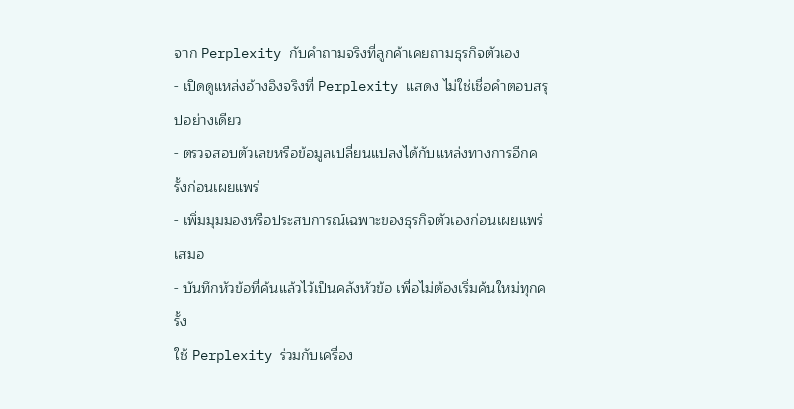จาก Perplexity กับคำถามจริงที่ลูกค้าเคยถามธุรกิจตัวเอง
- เปิดดูแหล่งอ้างอิงจริงที่ Perplexity แสดง ไม่ใช่เชื่อคำตอบสรุปอย่างเดียว
- ตรวจสอบตัวเลขหรือข้อมูลเปลี่ยนแปลงได้กับแหล่งทางการอีกครั้งก่อนเผยแพร่
- เพิ่มมุมมองหรือประสบการณ์เฉพาะของธุรกิจตัวเองก่อนเผยแพร่เสมอ
- บันทึกหัวข้อที่ค้นแล้วไว้เป็นคลังหัวข้อ เพื่อไม่ต้องเริ่มค้นใหม่ทุกครั้ง
ใช้ Perplexity ร่วมกับเครื่อง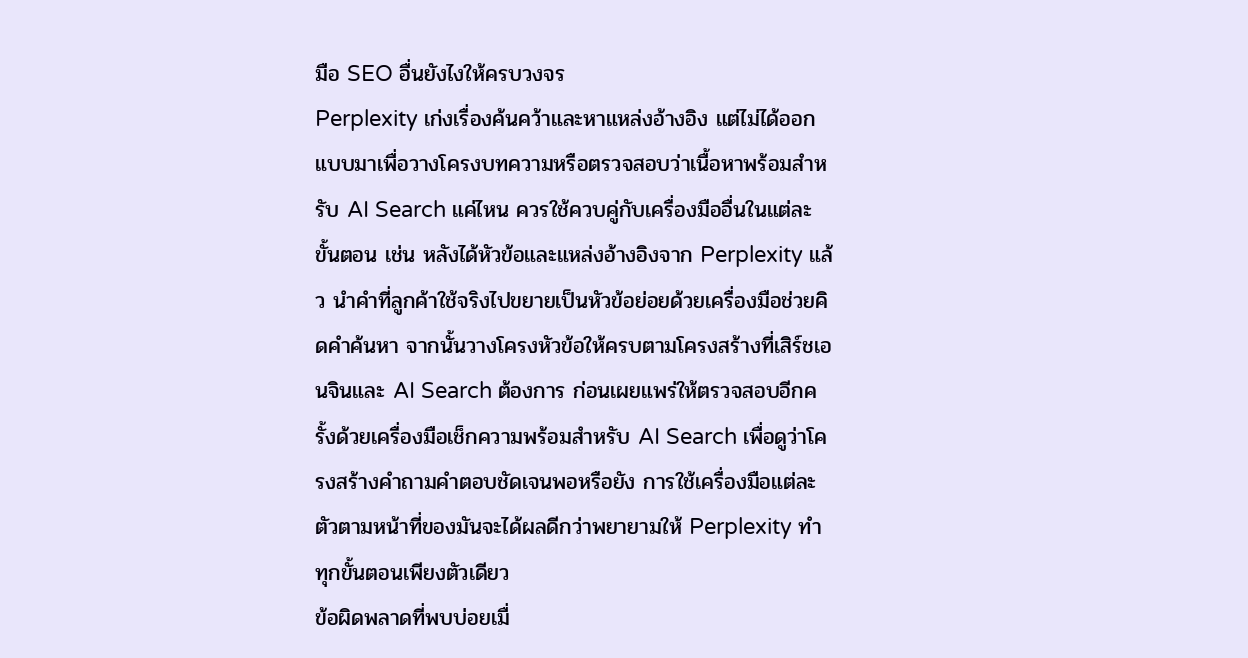มือ SEO อื่นยังไงให้ครบวงจร
Perplexity เก่งเรื่องค้นคว้าและหาแหล่งอ้างอิง แต่ไม่ได้ออกแบบมาเพื่อวางโครงบทความหรือตรวจสอบว่าเนื้อหาพร้อมสำหรับ AI Search แค่ไหน ควรใช้ควบคู่กับเครื่องมืออื่นในแต่ละขั้นตอน เช่น หลังได้หัวข้อและแหล่งอ้างอิงจาก Perplexity แล้ว นำคำที่ลูกค้าใช้จริงไปขยายเป็นหัวข้อย่อยด้วยเครื่องมือช่วยคิดคำค้นหา จากนั้นวางโครงหัวข้อให้ครบตามโครงสร้างที่เสิร์ชเอนจินและ AI Search ต้องการ ก่อนเผยแพร่ให้ตรวจสอบอีกครั้งด้วยเครื่องมือเช็กความพร้อมสำหรับ AI Search เพื่อดูว่าโครงสร้างคำถามคำตอบชัดเจนพอหรือยัง การใช้เครื่องมือแต่ละตัวตามหน้าที่ของมันจะได้ผลดีกว่าพยายามให้ Perplexity ทำทุกขั้นตอนเพียงตัวเดียว
ข้อผิดพลาดที่พบบ่อยเมื่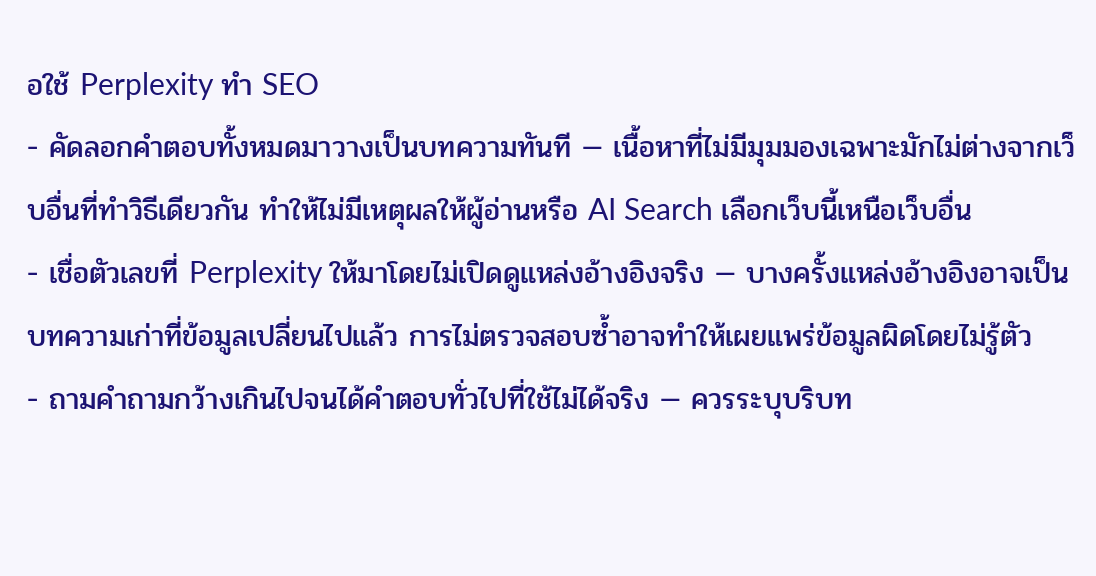อใช้ Perplexity ทำ SEO
- คัดลอกคำตอบทั้งหมดมาวางเป็นบทความทันที — เนื้อหาที่ไม่มีมุมมองเฉพาะมักไม่ต่างจากเว็บอื่นที่ทำวิธีเดียวกัน ทำให้ไม่มีเหตุผลให้ผู้อ่านหรือ AI Search เลือกเว็บนี้เหนือเว็บอื่น
- เชื่อตัวเลขที่ Perplexity ให้มาโดยไม่เปิดดูแหล่งอ้างอิงจริง — บางครั้งแหล่งอ้างอิงอาจเป็นบทความเก่าที่ข้อมูลเปลี่ยนไปแล้ว การไม่ตรวจสอบซ้ำอาจทำให้เผยแพร่ข้อมูลผิดโดยไม่รู้ตัว
- ถามคำถามกว้างเกินไปจนได้คำตอบทั่วไปที่ใช้ไม่ได้จริง — ควรระบุบริบท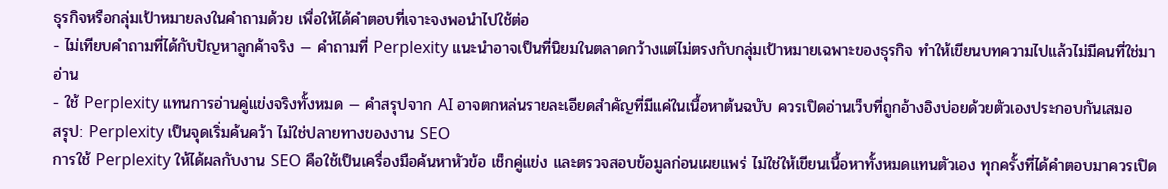ธุรกิจหรือกลุ่มเป้าหมายลงในคำถามด้วย เพื่อให้ได้คำตอบที่เจาะจงพอนำไปใช้ต่อ
- ไม่เทียบคำถามที่ได้กับปัญหาลูกค้าจริง — คำถามที่ Perplexity แนะนำอาจเป็นที่นิยมในตลาดกว้างแต่ไม่ตรงกับกลุ่มเป้าหมายเฉพาะของธุรกิจ ทำให้เขียนบทความไปแล้วไม่มีคนที่ใช่มาอ่าน
- ใช้ Perplexity แทนการอ่านคู่แข่งจริงทั้งหมด — คำสรุปจาก AI อาจตกหล่นรายละเอียดสำคัญที่มีแค่ในเนื้อหาต้นฉบับ ควรเปิดอ่านเว็บที่ถูกอ้างอิงบ่อยด้วยตัวเองประกอบกันเสมอ
สรุป: Perplexity เป็นจุดเริ่มค้นคว้า ไม่ใช่ปลายทางของงาน SEO
การใช้ Perplexity ให้ได้ผลกับงาน SEO คือใช้เป็นเครื่องมือค้นหาหัวข้อ เช็กคู่แข่ง และตรวจสอบข้อมูลก่อนเผยแพร่ ไม่ใช่ให้เขียนเนื้อหาทั้งหมดแทนตัวเอง ทุกครั้งที่ได้คำตอบมาควรเปิด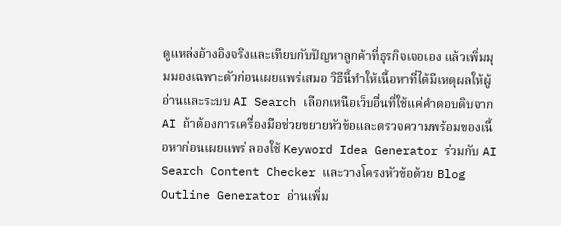ดูแหล่งอ้างอิงจริงและเทียบกับปัญหาลูกค้าที่ธุรกิจเจอเอง แล้วเพิ่มมุมมองเฉพาะตัวก่อนเผยแพร่เสมอ วิธีนี้ทำให้เนื้อหาที่ได้มีเหตุผลให้ผู้อ่านและระบบ AI Search เลือกเหนือเว็บอื่นที่ใช้แค่คำตอบดิบจาก AI ถ้าต้องการเครื่องมือช่วยขยายหัวข้อและตรวจความพร้อมของเนื้อหาก่อนเผยแพร่ ลองใช้ Keyword Idea Generator ร่วมกับ AI Search Content Checker และวางโครงหัวข้อด้วย Blog Outline Generator อ่านเพิ่ม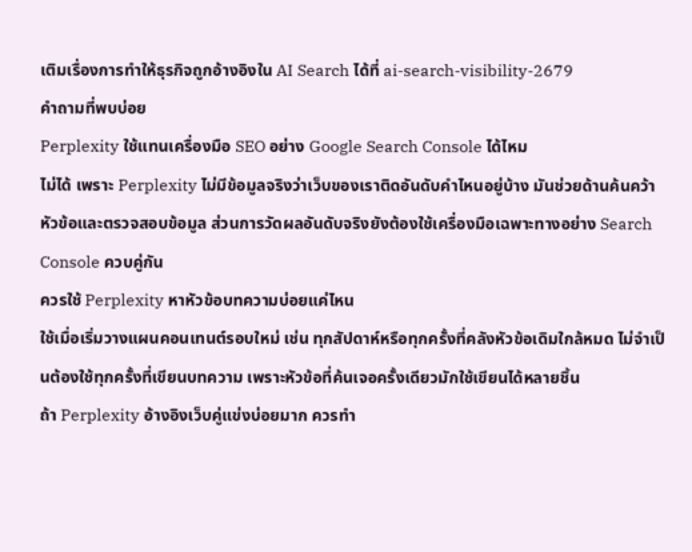เติมเรื่องการทำให้ธุรกิจถูกอ้างอิงใน AI Search ได้ที่ ai-search-visibility-2679
คำถามที่พบบ่อย
Perplexity ใช้แทนเครื่องมือ SEO อย่าง Google Search Console ได้ไหม
ไม่ได้ เพราะ Perplexity ไม่มีข้อมูลจริงว่าเว็บของเราติดอันดับคำไหนอยู่บ้าง มันช่วยด้านค้นคว้าหัวข้อและตรวจสอบข้อมูล ส่วนการวัดผลอันดับจริงยังต้องใช้เครื่องมือเฉพาะทางอย่าง Search Console ควบคู่กัน
ควรใช้ Perplexity หาหัวข้อบทความบ่อยแค่ไหน
ใช้เมื่อเริ่มวางแผนคอนเทนต์รอบใหม่ เช่น ทุกสัปดาห์หรือทุกครั้งที่คลังหัวข้อเดิมใกล้หมด ไม่จำเป็นต้องใช้ทุกครั้งที่เขียนบทความ เพราะหัวข้อที่ค้นเจอครั้งเดียวมักใช้เขียนได้หลายชิ้น
ถ้า Perplexity อ้างอิงเว็บคู่แข่งบ่อยมาก ควรทำ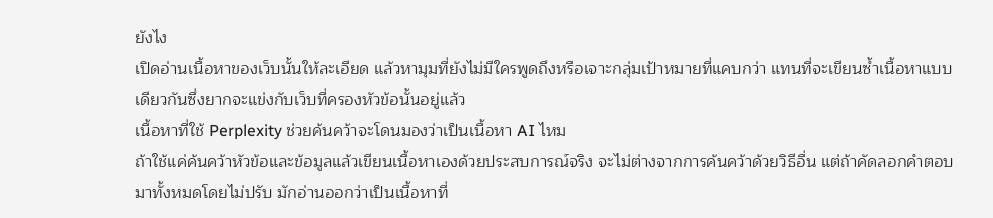ยังไง
เปิดอ่านเนื้อหาของเว็บนั้นให้ละเอียด แล้วหามุมที่ยังไม่มีใครพูดถึงหรือเจาะกลุ่มเป้าหมายที่แคบกว่า แทนที่จะเขียนซ้ำเนื้อหาแบบเดียวกันซึ่งยากจะแข่งกับเว็บที่ครองหัวข้อนั้นอยู่แล้ว
เนื้อหาที่ใช้ Perplexity ช่วยค้นคว้าจะโดนมองว่าเป็นเนื้อหา AI ไหม
ถ้าใช้แค่ค้นคว้าหัวข้อและข้อมูลแล้วเขียนเนื้อหาเองด้วยประสบการณ์จริง จะไม่ต่างจากการค้นคว้าด้วยวิธีอื่น แต่ถ้าคัดลอกคำตอบมาทั้งหมดโดยไม่ปรับ มักอ่านออกว่าเป็นเนื้อหาที่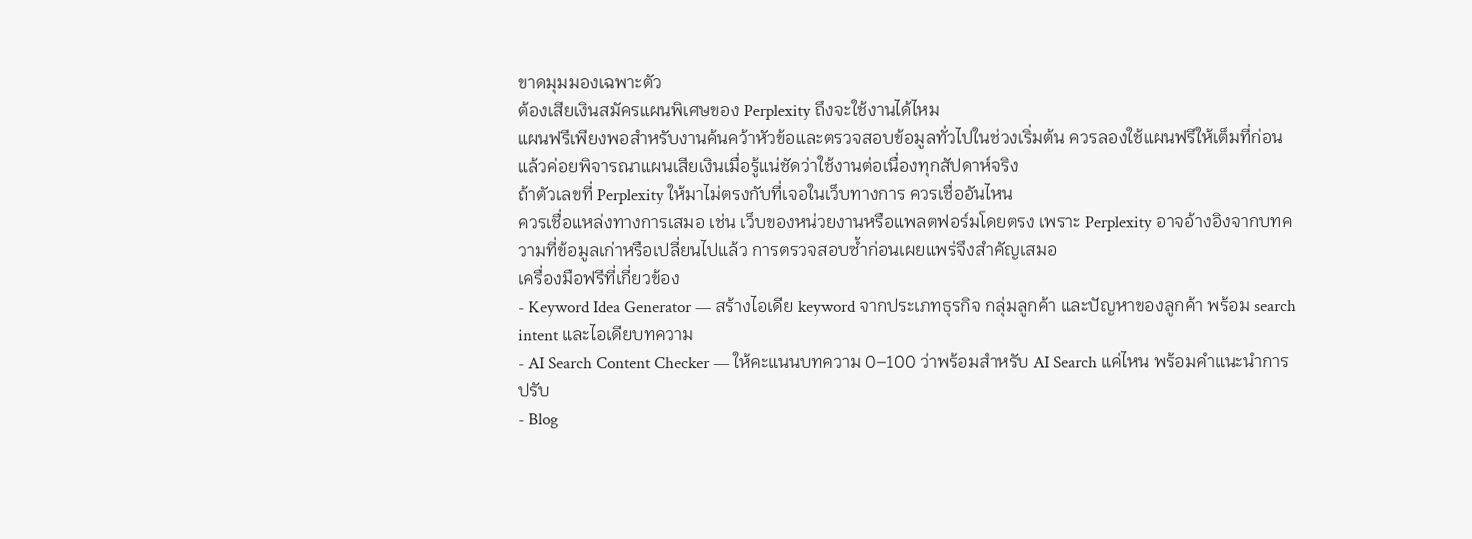ขาดมุมมองเฉพาะตัว
ต้องเสียเงินสมัครแผนพิเศษของ Perplexity ถึงจะใช้งานได้ไหม
แผนฟรีเพียงพอสำหรับงานค้นคว้าหัวข้อและตรวจสอบข้อมูลทั่วไปในช่วงเริ่มต้น ควรลองใช้แผนฟรีให้เต็มที่ก่อน แล้วค่อยพิจารณาแผนเสียเงินเมื่อรู้แน่ชัดว่าใช้งานต่อเนื่องทุกสัปดาห์จริง
ถ้าตัวเลขที่ Perplexity ให้มาไม่ตรงกับที่เจอในเว็บทางการ ควรเชื่ออันไหน
ควรเชื่อแหล่งทางการเสมอ เช่น เว็บของหน่วยงานหรือแพลตฟอร์มโดยตรง เพราะ Perplexity อาจอ้างอิงจากบทความที่ข้อมูลเก่าหรือเปลี่ยนไปแล้ว การตรวจสอบซ้ำก่อนเผยแพร่จึงสำคัญเสมอ
เครื่องมือฟรีที่เกี่ยวข้อง
- Keyword Idea Generator — สร้างไอเดีย keyword จากประเภทธุรกิจ กลุ่มลูกค้า และปัญหาของลูกค้า พร้อม search intent และไอเดียบทความ
- AI Search Content Checker — ให้คะแนนบทความ 0–100 ว่าพร้อมสำหรับ AI Search แค่ไหน พร้อมคำแนะนำการปรับ
- Blog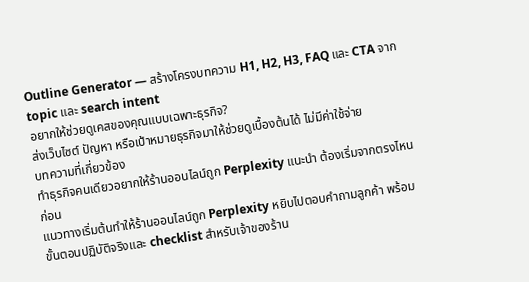Outline Generator — สร้างโครงบทความ H1, H2, H3, FAQ และ CTA จาก topic และ search intent
อยากให้ช่วยดูเคสของคุณแบบเฉพาะธุรกิจ?
ส่งเว็บไซต์ ปัญหา หรือเป้าหมายธุรกิจมาให้ช่วยดูเบื้องต้นได้ ไม่มีค่าใช้จ่าย
บทความที่เกี่ยวข้อง
ทำธุรกิจคนเดียวอยากให้ร้านออนไลน์ถูก Perplexity แนะนำ ต้องเริ่มจากตรงไหนก่อน
แนวทางเริ่มต้นทำให้ร้านออนไลน์ถูก Perplexity หยิบไปตอบคำถามลูกค้า พร้อมขั้นตอนปฏิบัติจริงและ checklist สำหรับเจ้าของร้าน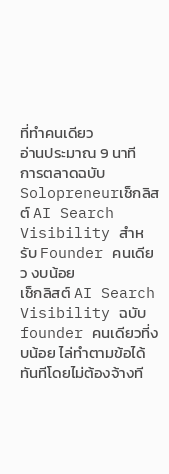ที่ทำคนเดียว
อ่านประมาณ 9 นาที
การตลาดฉบับ Solopreneurเช็กลิสต์ AI Search Visibility สำหรับ Founder คนเดียว งบน้อย
เช็กลิสต์ AI Search Visibility ฉบับ founder คนเดียวที่งบน้อย ไล่ทำตามข้อได้ทันทีโดยไม่ต้องจ้างที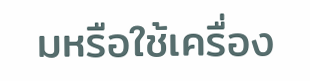มหรือใช้เครื่อง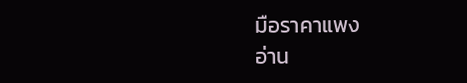มือราคาแพง
อ่าน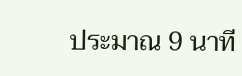ประมาณ 9 นาที